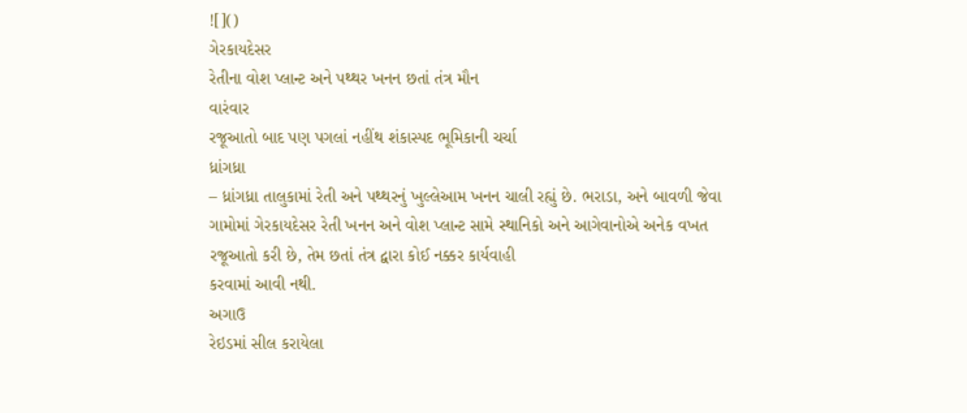![]()
ગેરકાયદેસર
રેતીના વોશ પ્લાન્ટ અને પથ્થર ખનન છતાં તંત્ર મૌન
વારંવાર
રજૂઆતો બાદ પણ પગલાં નહીંથ શંકાસ્પદ ભૂમિકાની ચર્ચા
ધ્રાંગધ્રા
– ધ્રાંગધ્રા તાલુકામાં રેતી અને પથ્થરનું ખુલ્લેઆમ ખનન ચાલી રહ્યું છે. ભરાડા, અને બાવળી જેવા
ગામોમાં ગેરકાયદેસર રેતી ખનન અને વોશ પ્લાન્ટ સામે સ્થાનિકો અને આગેવાનોએ અનેક વખત
રજૂઆતો કરી છે, તેમ છતાં તંત્ર દ્વારા કોઈ નક્કર કાર્યવાહી
કરવામાં આવી નથી.
અગાઉ
રેઇડમાં સીલ કરાયેલા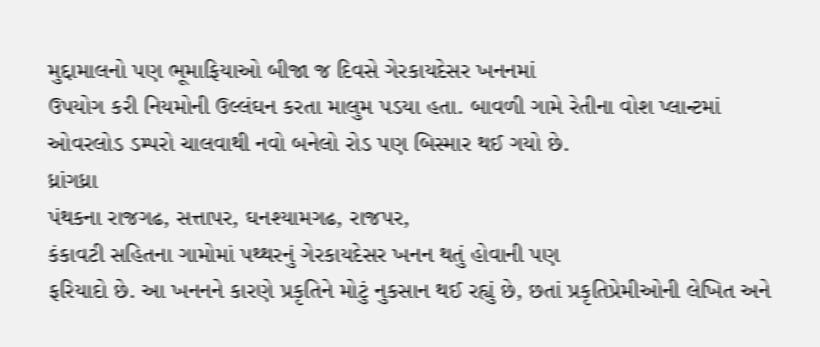મુદ્દામાલનો પણ ભૂમાફિયાઓ બીજા જ દિવસે ગેરકાયદેસર ખનનમાં
ઉપયોગ કરી નિયમોની ઉલ્લંઘન કરતા માલુમ પડયા હતા. બાવળી ગામે રેતીના વોશ પ્લાન્ટમાં
ઓવરલોડ ડમ્પરો ચાલવાથી નવો બનેલો રોડ પણ બિસ્માર થઈ ગયો છે.
ધ્રાંગધ્રા
પંથકના રાજગઢ, સત્તાપર, ઘનશ્યામગઢ, રાજપર,
કંકાવટી સહિતના ગામોમાં પથ્થરનું ગેરકાયદેસર ખનન થતું હોવાની પણ
ફરિયાદો છે. આ ખનનને કારણે પ્રકૃતિને મોટું નુકસાન થઈ રહ્યું છે, છતાં પ્રકૃતિપ્રેમીઓની લેખિત અને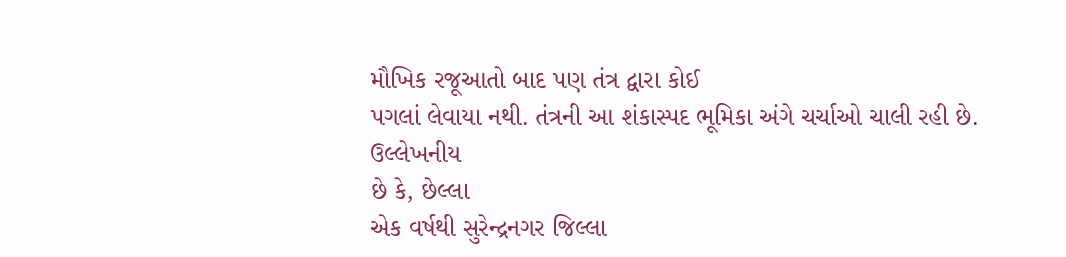મૌખિક રજૂઆતો બાદ પણ તંત્ર દ્વારા કોઈ
પગલાં લેવાયા નથી. તંત્રની આ શંકાસ્પદ ભૂમિકા અંગે ચર્ચાઓ ચાલી રહી છે.
ઉલ્લેખનીય
છે કે, છેલ્લા
એક વર્ષથી સુરેન્દ્રનગર જિલ્લા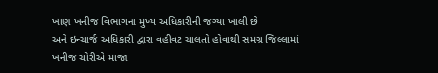ખાણ ખનીજ વિભાગના મુખ્ય અધિકારીની જગ્યા ખાલી છે
અને ઇન્ચાર્જ અધિકારી દ્વારા વહીવટ ચાલતો હોવાથી સમગ્ર જિલ્લામાં ખનીજ ચોરીએ માજા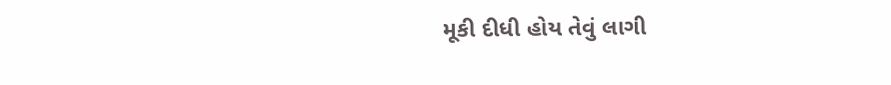મૂકી દીધી હોય તેવું લાગી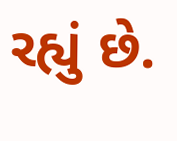રહ્યું છે.